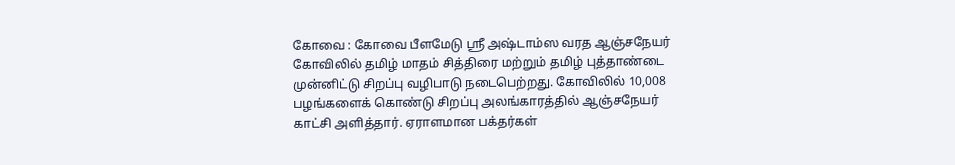கோவை : கோவை பீளமேடு ஸ்ரீ அஷ்டாம்ஸ வரத ஆஞ்சநேயர் கோவிலில் தமிழ் மாதம் சித்திரை மற்றும் தமிழ் புத்தாண்டை முன்னிட்டு சிறப்பு வழிபாடு நடைபெற்றது. கோவிலில் 10,008 பழங்களைக் கொண்டு சிறப்பு அலங்காரத்தில் ஆஞ்சநேயர் காட்சி அளித்தார். ஏராளமான பக்தர்கள்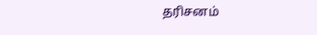தரிசனம்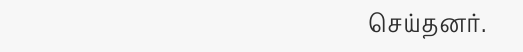செய்தனர்.